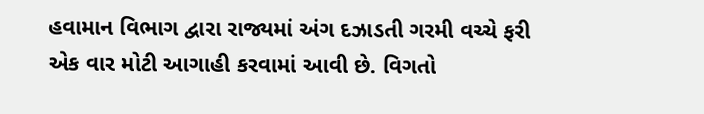હવામાન વિભાગ દ્વારા રાજ્યમાં અંગ દઝાડતી ગરમી વચ્ચે ફરી એક વાર મોટી આગાહી કરવામાં આવી છે. વિગતો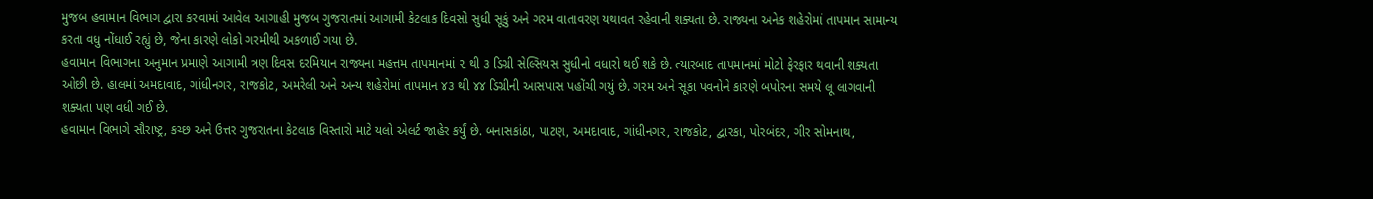મુજબ હવામાન વિભાગ દ્વારા કરવામાં આવેલ આગાહી મુજબ ગુજરાતમાં આગામી કેટલાક દિવસો સુધી સૂકું અને ગરમ વાતાવરણ યથાવત રહેવાની શક્યતા છે. રાજ્યના અનેક શહેરોમાં તાપમાન સામાન્ય કરતા વધુ નોંધાઈ રહ્યું છે, જેના કારણે લોકો ગરમીથી અકળાઈ ગયા છે.
હવામાન વિભાગના અનુમાન પ્રમાણે આગામી ત્રણ દિવસ દરમિયાન રાજ્યના મહત્તમ તાપમાનમાં ૨ થી ૩ ડિગ્રી સેલ્સિયસ સુધીનો વધારો થઈ શકે છે. ત્યારબાદ તાપમાનમાં મોટો ફેરફાર થવાની શક્યતા ઓછી છે. હાલમાં અમદાવાદ, ગાંધીનગર, રાજકોટ, અમરેલી અને અન્ય શહેરોમાં તાપમાન ૪૩ થી ૪૪ ડિગ્રીની આસપાસ પહોંચી ગયું છે. ગરમ અને સૂકા પવનોને કારણે બપોરના સમયે લૂ લાગવાની શક્યતા પણ વધી ગઈ છે.
હવામાન વિભાગે સૌરાષ્ટ્ર, કચ્છ અને ઉત્તર ગુજરાતના કેટલાક વિસ્તારો માટે યલો એલર્ટ જાહેર કર્યું છે. બનાસકાંઠા, પાટણ, અમદાવાદ, ગાંધીનગર, રાજકોટ, દ્વારકા, પોરબંદર, ગીર સોમનાથ,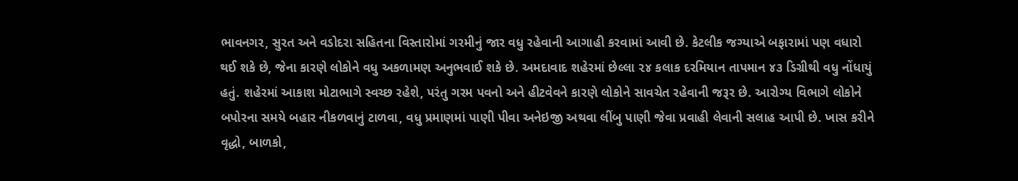ભાવનગર, સુરત અને વડોદરા સહિતના વિસ્તારોમાં ગરમીનું જાર વધુ રહેવાની આગાહી કરવામાં આવી છે. કેટલીક જગ્યાએ બફારામાં પણ વધારો થઈ શકે છે, જેના કારણે લોકોને વધુ અકળામણ અનુભવાઈ શકે છે. અમદાવાદ શહેરમાં છેલ્લા ૨૪ કલાક દરમિયાન તાપમાન ૪૩ ડિગ્રીથી વધુ નોંધાયું હતું. શહેરમાં આકાશ મોટાભાગે સ્વચ્છ રહેશે, પરંતુ ગરમ પવનો અને હીટવેવને કારણે લોકોને સાવચેત રહેવાની જરૂર છે. આરોગ્ય વિભાગે લોકોને બપોરના સમયે બહાર નીકળવાનું ટાળવા, વધુ પ્રમાણમાં પાણી પીવા અનેઇજી અથવા લીંબુ પાણી જેવા પ્રવાહી લેવાની સલાહ આપી છે. ખાસ કરીને વૃદ્ધો, બાળકો,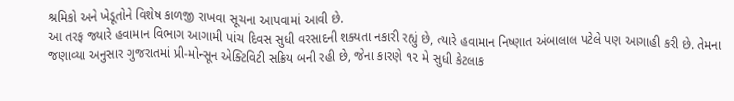શ્રમિકો અને ખેડૂતોને વિશેષ કાળજી રાખવા સૂચના આપવામાં આવી છે.
આ તરફ જ્યારે હવામાન વિભાગ આગામી પાંચ દિવસ સુધી વરસાદની શક્યતા નકારી રહ્યું છે, ત્યારે હવામાન નિષ્ણાત અંબાલાલ પટેલે પણ આગાહી કરી છે. તેમના જણાવ્યા અનુસાર ગુજરાતમાં પ્રી-મોન્સૂન એક્ટિવિટી સક્રિય બની રહી છે, જેના કારણે ૧૨ મે સુધી કેટલાક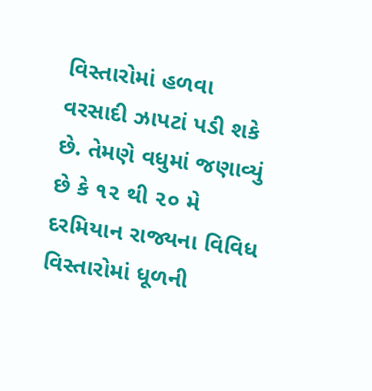વિસ્તારોમાં હળવા વરસાદી ઝાપટાં પડી શકે છે. તેમણે વધુમાં જણાવ્યું છે કે ૧૨ થી ૨૦ મે દરમિયાન રાજ્યના વિવિધ વિસ્તારોમાં ધૂળની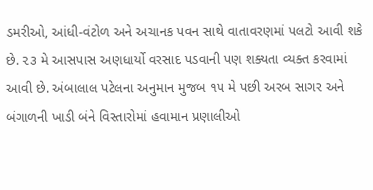ડમરીઓ, આંધી-વંટોળ અને અચાનક પવન સાથે વાતાવરણમાં પલટો આવી શકે છે. ૨૩ મે આસપાસ અણધાર્યો વરસાદ પડવાની પણ શક્યતા વ્યક્ત કરવામાં આવી છે. અંબાલાલ પટેલના અનુમાન મુજબ ૧૫ મે પછી અરબ સાગર અને બંગાળની ખાડી બંને વિસ્તારોમાં હવામાન પ્રણાલીઓ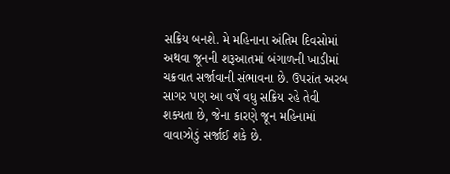સક્રિય બનશે. મે મહિનાના અંતિમ દિવસોમાં અથવા જૂનની શરૂઆતમાં બંગાળની ખાડીમાં ચક્રવાત સર્જાવાની સંભાવના છે. ઉપરાંત અરબ સાગર પણ આ વર્ષે વધુ સક્રિય રહે તેવી શક્યતા છે, જેના કારણે જૂન મહિનામાં વાવાઝોડું સર્જાઈ શકે છે.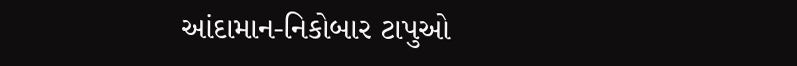આંદામાન-નિકોબાર ટાપુઓ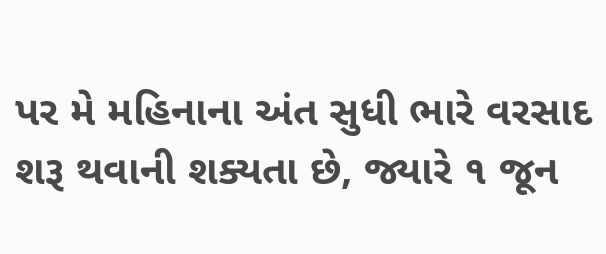પર મે મહિનાના અંત સુધી ભારે વરસાદ શરૂ થવાની શક્યતા છે, જ્યારે ૧ જૂન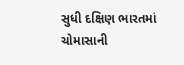સુધી દક્ષિણ ભારતમાં ચોમાસાની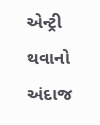એન્ટ્રી થવાનો અંદાજ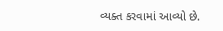વ્યક્ત કરવામાં આવ્યો છે.